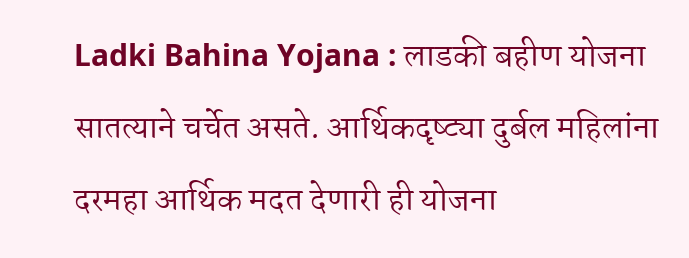Ladki Bahina Yojana : लाडकी बहीण योजना सातत्याने चर्चेत असते. आर्थिकदृष्ट्या दुर्बल महिलांना दरमहा आर्थिक मदत देणारी ही योजना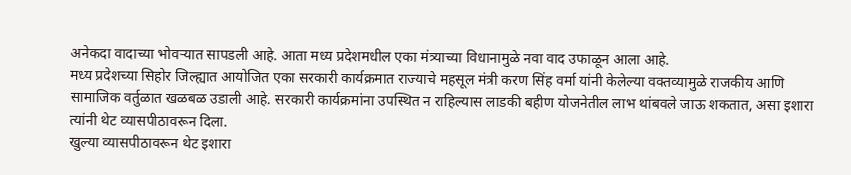अनेकदा वादाच्या भोवऱ्यात सापडली आहे. आता मध्य प्रदेशमधील एका मंत्र्याच्या विधानामुळे नवा वाद उफाळून आला आहे.
मध्य प्रदेशच्या सिहोर जिल्ह्यात आयोजित एका सरकारी कार्यक्रमात राज्याचे महसूल मंत्री करण सिंह वर्मा यांनी केलेल्या वक्तव्यामुळे राजकीय आणि सामाजिक वर्तुळात खळबळ उडाली आहे. सरकारी कार्यक्रमांना उपस्थित न राहिल्यास लाडकी बहीण योजनेतील लाभ थांबवले जाऊ शकतात, असा इशारा त्यांनी थेट व्यासपीठावरून दिला.
खुल्या व्यासपीठावरून थेट इशारा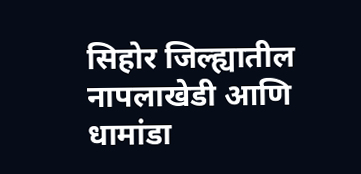सिहोर जिल्ह्यातील नापलाखेडी आणि धामांडा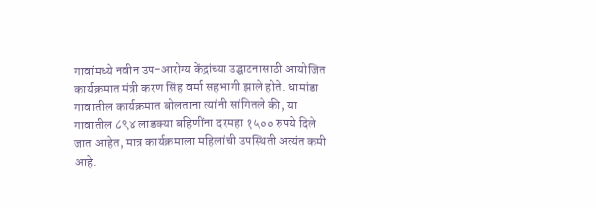गावांमध्ये नवीन उप-आरोग्य केंद्रांच्या उद्घाटनासाठी आयोजित कार्यक्रमात मंत्री करण सिंह वर्मा सहभागी झाले होते. धामांडा गावातील कार्यक्रमात बोलताना त्यांनी सांगितले की, या गावातील ८९४ लाडक्या बहिणींना दरमहा १५०० रुपये दिले जात आहेत, मात्र कार्यक्रमाला महिलांची उपस्थिती अत्यंत कमी आहे.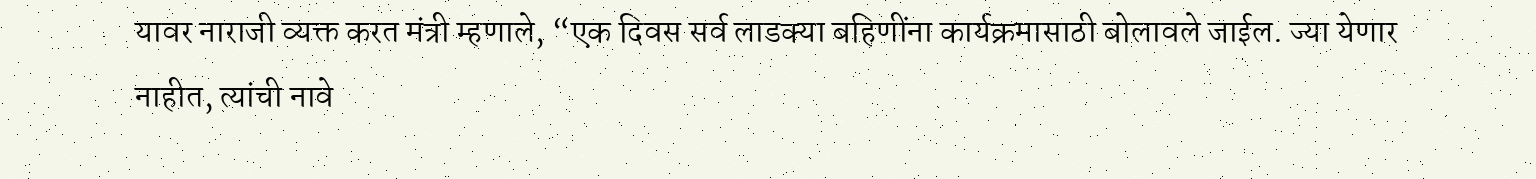यावर नाराजी व्यक्त करत मंत्री म्हणाले, “एक दिवस सर्व लाडक्या बहिणींना कार्यक्रमासाठी बोलावले जाईल. ज्या येणार नाहीत, त्यांची नावे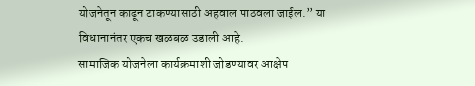योजनेतून काढून टाकण्यासाठी अहवाल पाठवला जाईल.” या विधानानंतर एकच खळबळ उडाली आहे.
सामाजिक योजनेला कार्यक्रमाशी जोडण्यावर आक्षेप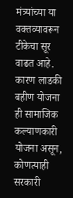मंत्र्यांच्या या वक्तव्यावरून टीकेचा सूर वाढत आहे. कारण लाडकी बहीण योजना ही सामाजिक कल्याणकारी योजना असून, कोणत्याही सरकारी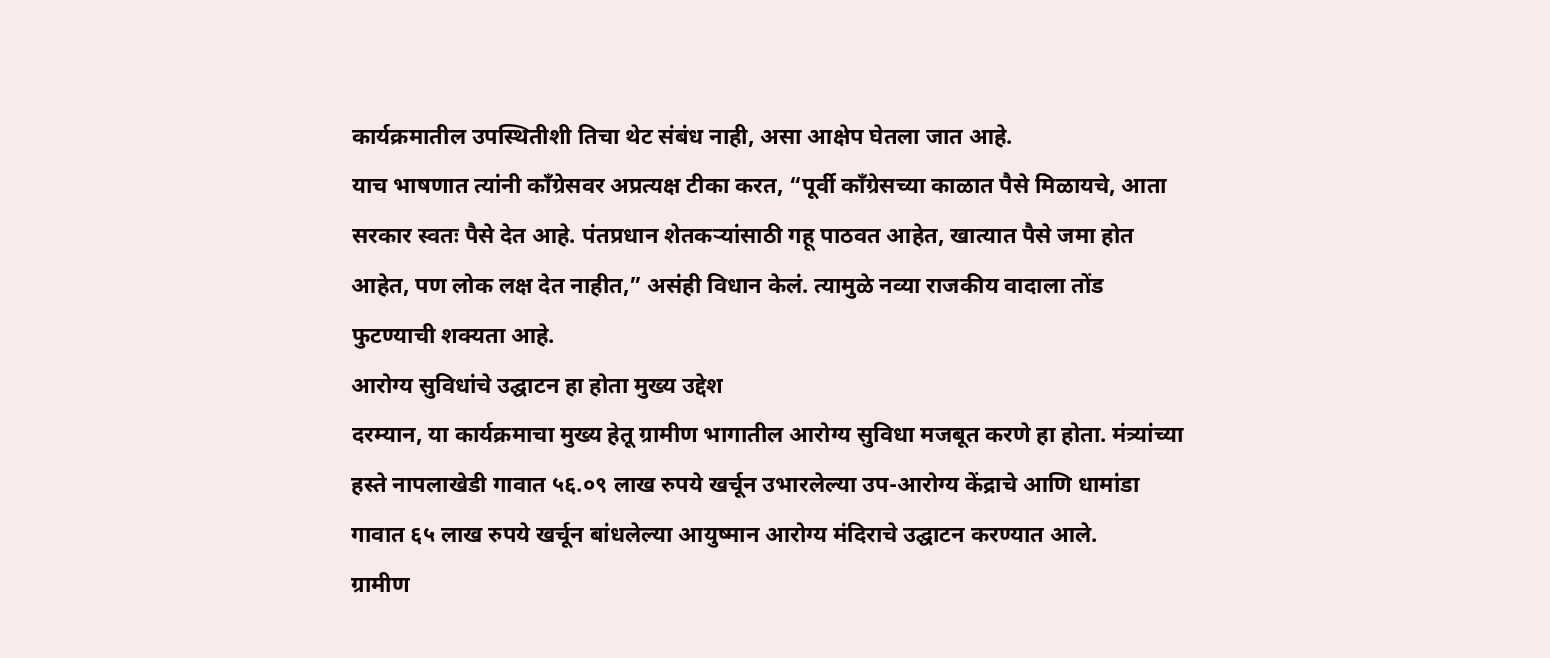कार्यक्रमातील उपस्थितीशी तिचा थेट संबंध नाही, असा आक्षेप घेतला जात आहे.
याच भाषणात त्यांनी काँग्रेसवर अप्रत्यक्ष टीका करत, “पूर्वी काँग्रेसच्या काळात पैसे मिळायचे, आता सरकार स्वतः पैसे देत आहे. पंतप्रधान शेतकऱ्यांसाठी गहू पाठवत आहेत, खात्यात पैसे जमा होत आहेत, पण लोक लक्ष देत नाहीत,” असंही विधान केलं. त्यामुळे नव्या राजकीय वादाला तोंड फुटण्याची शक्यता आहे.
आरोग्य सुविधांचे उद्घाटन हा होता मुख्य उद्देश
दरम्यान, या कार्यक्रमाचा मुख्य हेतू ग्रामीण भागातील आरोग्य सुविधा मजबूत करणे हा होता. मंत्र्यांच्या हस्ते नापलाखेडी गावात ५६.०९ लाख रुपये खर्चून उभारलेल्या उप-आरोग्य केंद्राचे आणि धामांडा गावात ६५ लाख रुपये खर्चून बांधलेल्या आयुष्मान आरोग्य मंदिराचे उद्घाटन करण्यात आले.
ग्रामीण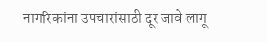नागरिकांना उपचारांसाठी दूर जावे लागू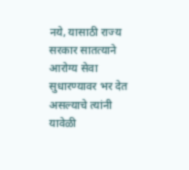नये, यासाठी राज्य सरकार सातत्याने आरोग्य सेवा सुधारण्यावर भर देत असल्याचे त्यांनी यावेळी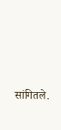सांगितले.